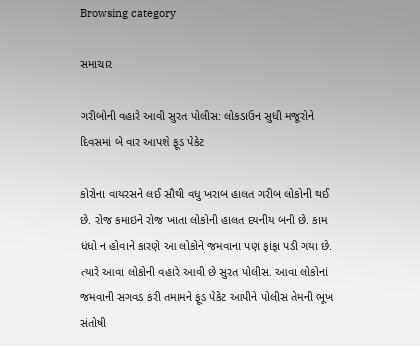Browsing category

સમાચાર

ગરીબોની વહારે આવી સુરત પોલીસ: લોકડાઉન સુધી મજૂરોને દિવસમાં બે વાર આપશે ફૂડ પેકેટ

કોરોના વાયરસને લઈ સૌથી વધુ ખરાબ હાલત ગરીબ લોકોની થઈ છે. રોજ કમાઇને રોજ ખાતા લોકોની હાલત દયનીય બની છે. કામ ધંધો ન હોવાને કારણે આ લોકોને જમવાના પણ ફાંફા પડી ગયા છે. ત્યારે આવા લોકોની વહારે આવી છે સુરત પોલીસ. આવા લોકોનાં જમવાની સગવડ કરી તમામને ફૂડ પેકેટ આપીને પોલીસ તેમની ભૂખ સંતોષી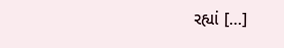રહ્યાં […]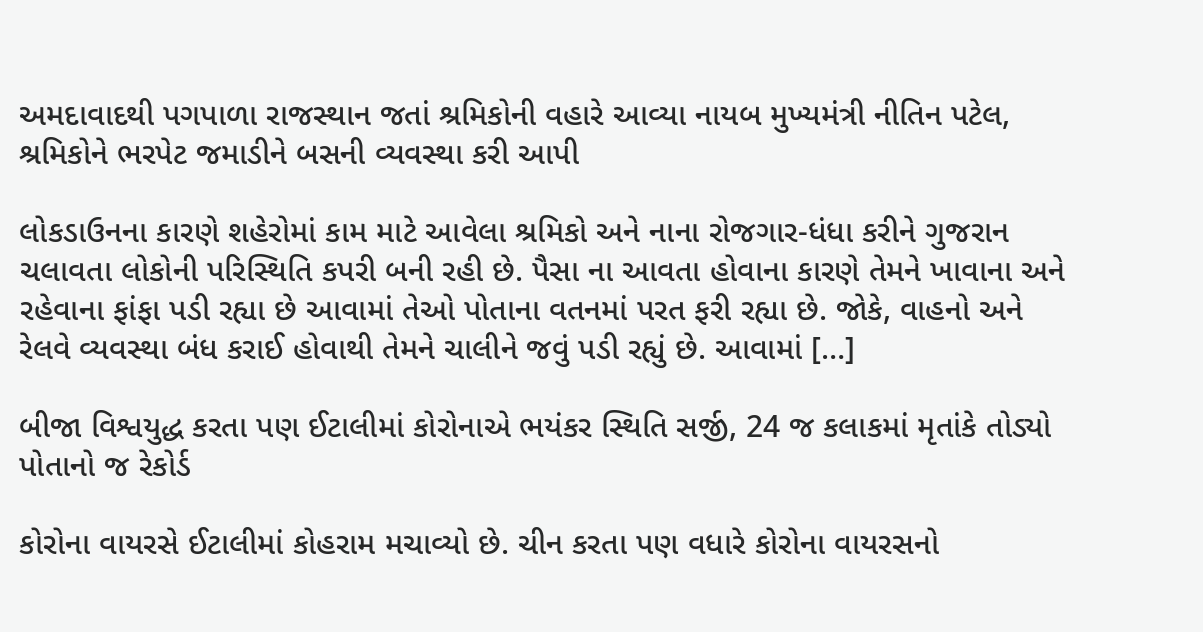અમદાવાદથી પગપાળા રાજસ્થાન જતાં શ્રમિકોની વહારે આવ્યા નાયબ મુખ્યમંત્રી નીતિન પટેલ, શ્રમિકોને ભરપેટ જમાડીને બસની વ્યવસ્થા કરી આપી

લોકડાઉનના કારણે શહેરોમાં કામ માટે આવેલા શ્રમિકો અને નાના રોજગાર-ધંધા કરીને ગુજરાન ચલાવતા લોકોની પરિસ્થિતિ કપરી બની રહી છે. પૈસા ના આવતા હોવાના કારણે તેમને ખાવાના અને રહેવાના ફાંફા પડી રહ્યા છે આવામાં તેઓ પોતાના વતનમાં પરત ફરી રહ્યા છે. જોકે, વાહનો અને રેલવે વ્યવસ્થા બંધ કરાઈ હોવાથી તેમને ચાલીને જવું પડી રહ્યું છે. આવામાં […]

બીજા વિશ્વયુદ્ધ કરતા પણ ઈટાલીમાં કોરોનાએ ભયંકર સ્થિતિ સર્જી, 24 જ કલાકમાં મૃતાંકે તોડ્યો પોતાનો જ રેકોર્ડ

કોરોના વાયરસે ઈટાલીમાં કોહરામ મચાવ્યો છે. ચીન કરતા પણ વધારે કોરોના વાયરસનો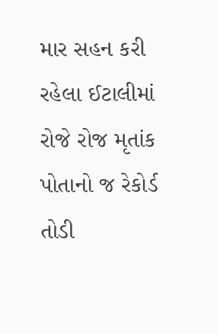માર સહન કરી રહેલા ઈટાલીમાં રોજે રોજ મૃતાંક પોતાનો જ રેકોર્ડ તોડી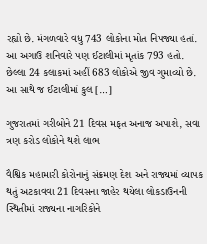રહ્યો છે. મંગળવારે વધુ 743 લોકોના મોત નિપજ્યા હતાં. આ અગાઉ શનિવારે પણ ઈટાલીમાં મૃતાંક 793 હતો. છેલ્લા 24 કલાકમાં અહીં 683 લોકોએ જીવ ગુમાવ્યો છે. આ સાથે જ ઈટાલીમાં કુલ […]

ગુજરાતમાં ગરીબોને 21 દિવસ મફત અનાજ અપાશે, સવા ત્રણ કરોડ લોકોને થશે લાભ

વૈશ્વિક મહામારી કોરોનાનું સંક્રમણ દેશ અને રાજ્યમાં વ્યાપક થતું અટકાવવા 21 દિવસના જાહેર થયેલા લોકડાઉનની સ્થિતીમાં રાજ્યના નાગરિકોને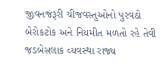જીવનજરૂરી ચીજવસ્તુઓનો પુરવઠો બેરોકટોક અને નિયમીત મળતો રહે તેવી જડબેસલાક વ્યવસ્થા રાજ્ય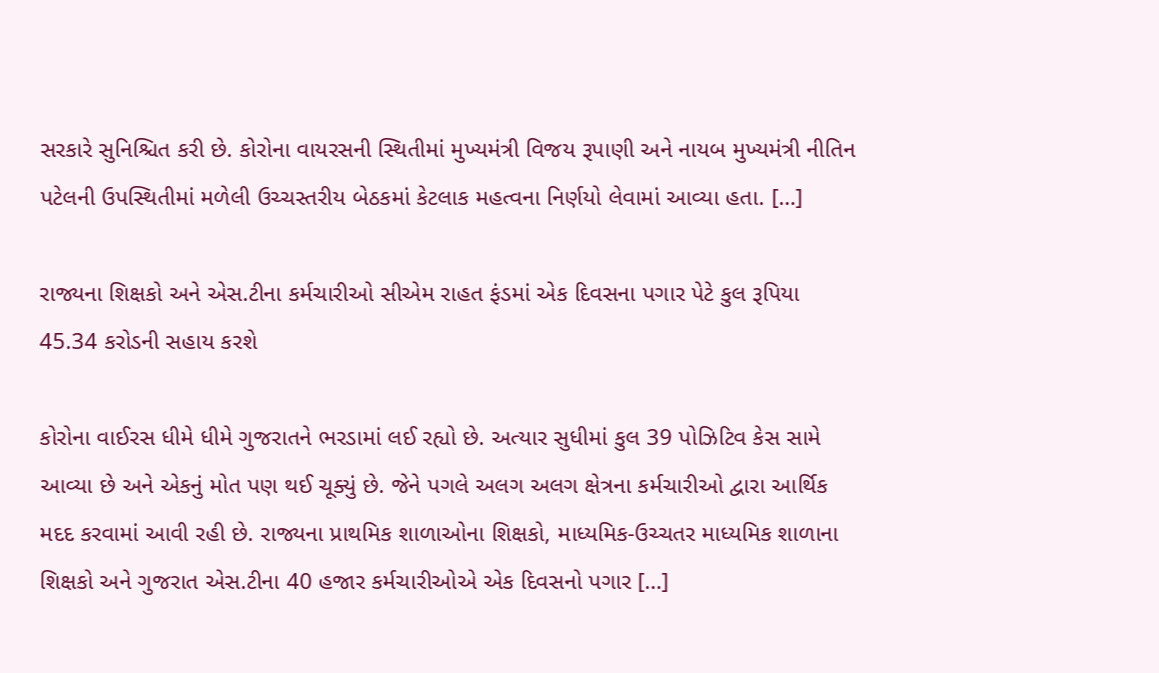સરકારે સુનિશ્ચિત કરી છે. કોરોના વાયરસની સ્થિતીમાં મુખ્યમંત્રી વિજય રૂપાણી અને નાયબ મુખ્યમંત્રી નીતિન પટેલની ઉપસ્થિતીમાં મળેલી ઉચ્ચસ્તરીય બેઠકમાં કેટલાક મહત્વના નિર્ણયો લેવામાં આવ્યા હતા. […]

રાજ્યના શિક્ષકો અને એસ.ટીના કર્મચારીઓ સીએમ રાહત ફંડમાં એક દિવસના પગાર પેટે કુલ રૂપિયા 45.34 કરોડની સહાય કરશે

કોરોના વાઈરસ ધીમે ધીમે ગુજરાતને ભરડામાં લઈ રહ્યો છે. અત્યાર સુધીમાં કુલ 39 પોઝિટિવ કેસ સામે આવ્યા છે અને એકનું મોત પણ થઈ ચૂક્યું છે. જેને પગલે અલગ અલગ ક્ષેત્રના કર્મચારીઓ દ્વારા આર્થિક મદદ કરવામાં આવી રહી છે. રાજ્યના પ્રાથમિક શાળાઓના શિક્ષકો, માધ્યમિક-ઉચ્ચતર માધ્યમિક શાળાના શિક્ષકો અને ગુજરાત એસ.ટીના 40 હજાર કર્મચારીઓએ એક દિવસનો પગાર […]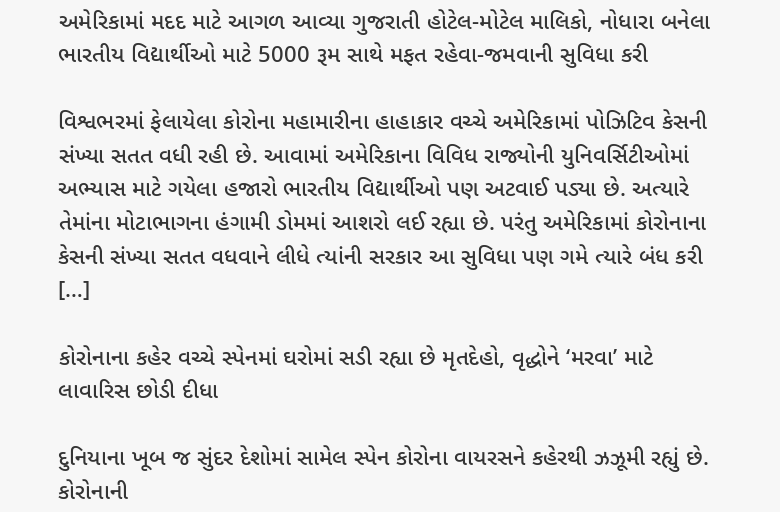અમેરિકામાં મદદ માટે આગળ આવ્યા ગુજરાતી હોટેલ-મોટેલ માલિકો, નોધારા બનેલા ભારતીય વિદ્યાર્થીઓ માટે 5000 રૂમ સાથે મફત રહેવા-જમવાની સુવિધા કરી

વિશ્વભરમાં ફેલાયેલા કોરોના મહામારીના હાહાકાર વચ્ચે અમેરિકામાં પોઝિટિવ કેસની સંખ્યા સતત વધી રહી છે. આવામાં અમેરિકાના વિવિધ રાજ્યોની યુનિવર્સિટીઓમાં અભ્યાસ માટે ગયેલા હજારો ભારતીય વિદ્યાર્થીઓ પણ અટવાઈ પડ્યા છે. અત્યારે તેમાંના મોટાભાગના હંગામી ડોમમાં આશરો લઈ રહ્યા છે. પરંતુ અમેરિકામાં કોરોનાના કેસની સંખ્યા સતત વધવાને લીધે ત્યાંની સરકાર આ સુવિધા પણ ગમે ત્યારે બંધ કરી […]

કોરોનાના કહેર વચ્ચે સ્પેનમાં ઘરોમાં સડી રહ્યા છે મૃતદેહો, વૃદ્ધોને ‘મરવા’ માટે લાવારિસ છોડી દીધા

દુનિયાના ખૂબ જ સુંદર દેશોમાં સામેલ સ્પેન કોરોના વાયરસને કહેરથી ઝઝૂમી રહ્યું છે. કોરોનાની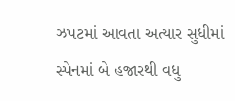ઝપટમાં આવતા અત્યાર સુધીમાં સ્પેનમાં બે હજારથી વધુ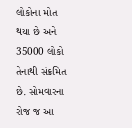લોકોના મોત થયા છે અને 35000 લોકો તેનાથી સંક્રમિત છે. સોમવારના રોજ જ આ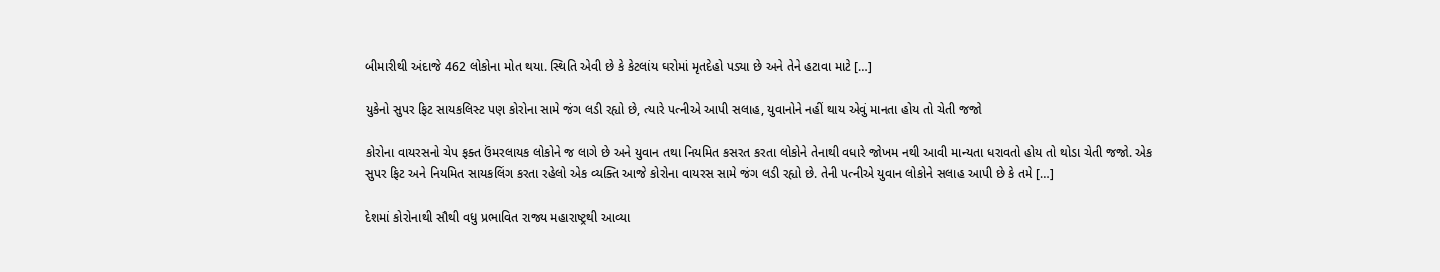બીમારીથી અંદાજે 462 લોકોના મોત થયા. સ્થિતિ એવી છે કે કેટલાંય ઘરોમાં મૃતદેહો પડ્યા છે અને તેને હટાવા માટે […]

યુકેનો સુપર ફિટ સાયકલિસ્ટ પણ કોરોના સામે જંગ લડી રહ્યો છે, ત્યારે પત્નીએ આપી સલાહ, યુવાનોને નહીં થાય એવું માનતા હોય તો ચેતી જજો

કોરોના વાયરસનો ચેપ ફક્ત ઉંમરલાયક લોકોને જ લાગે છે અને યુવાન તથા નિયમિત કસરત કરતા લોકોને તેનાથી વધારે જોખમ નથી આવી માન્યતા ધરાવતો હોય તો થોડા ચેતી જજો. એક સુપર ફિટ અને નિયમિત સાયકલિંગ કરતા રહેલો એક વ્યક્તિ આજે કોરોના વાયરસ સામે જંગ લડી રહ્યો છે. તેની પત્નીએ યુવાન લોકોને સલાહ આપી છે કે તમે […]

દેશમાં કોરોનાથી સૌથી વધુ પ્રભાવિત રાજ્ય મહારાષ્ટ્રથી આવ્યા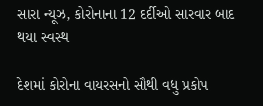સારા ન્યૂઝ, કોરોનાના 12 દર્દીઓ સારવાર બાદ થયા સ્વસ્થ

દેશમાં કોરોના વાયરસનો સૌથી વધુ પ્રકોપ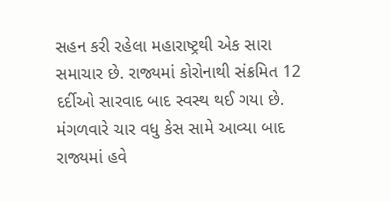સહન કરી રહેલા મહારાષ્ટ્રથી એક સારા સમાચાર છે. રાજ્યમાં કોરોનાથી સંક્રમિત 12 દર્દીઓ સારવાદ બાદ સ્વસ્થ થઈ ગયા છે. મંગળવારે ચાર વધુ કેસ સામે આવ્યા બાદ રાજ્યમાં હવે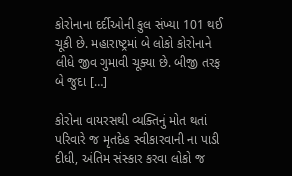કોરોનાના દર્દીઓની કુલ સંખ્યા 101 થઈ ચૂકી છે. મહારાષ્ટ્રમાં બે લોકો કોરોનાને લીધે જીવ ગુમાવી ચૂક્યા છે. બીજી તરફ બે જુદા […]

કોરોના વાયરસથી વ્યક્તિનું મોત થતાં પરિવારે જ મૃતદેહ સ્વીકારવાની ના પાડી દીધી, અંતિમ સંસ્કાર કરવા લોકો જ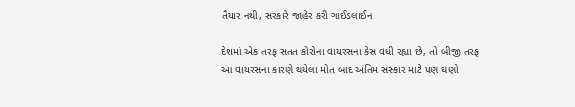તૈયાર નથી, સરકારે જાહેર કરી ગાઈડલાઈન

દેશમાં એક તરફ સતત કોરોના વાયરસના કેસ વધી રહ્યા છે, તો બીજી તરફ આ વાયરસના કારણે થયેલા મોત બાદ અંતિમ સંસ્કાર માટે પણ ઘણો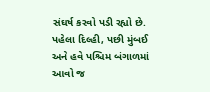સંઘર્ષ કરવો પડી રહ્યો છે. પહેલા દિલ્હી, પછી મુંબઈ અને હવે પશ્ચિમ બંગાળમાં આવો જ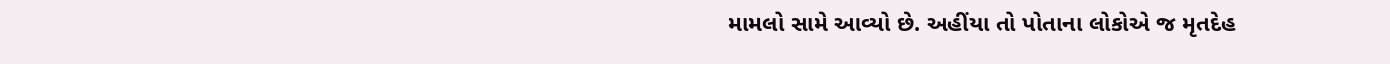મામલો સામે આવ્યો છે. અહીંયા તો પોતાના લોકોએ જ મૃતદેહ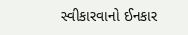સ્વીકારવાનો ઈનકાર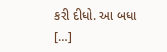કરી દીધો. આ બધા […]